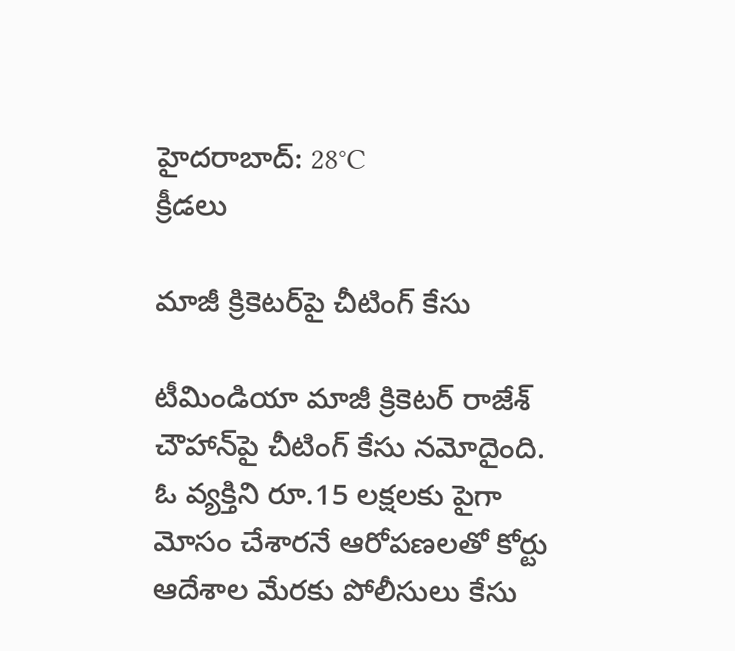హైదరాబాద్: 28°C
క్రీడలు

మాజీ క్రికెటర్‌పై చీటింగ్ కేసు

టీమిండియా మాజీ క్రికెటర్ రాజేశ్‌ చౌహాన్‌పై చీటింగ్ కేసు నమోదైంది. ఓ వ్యక్తిని రూ.15 లక్షలకు పైగా మోసం చేశారనే ఆరోపణలతో కోర్టు ఆదేశాల మేరకు పోలీసులు కేసు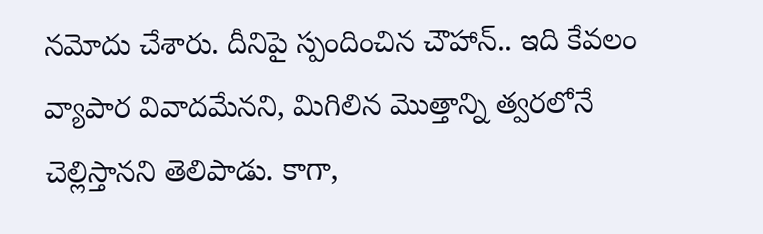నమోదు చేశారు. దీనిపై స్పందించిన చౌహాన్.. ఇది కేవలం వ్యాపార వివాదమేనని, మిగిలిన మొత్తాన్ని త్వరలోనే చెల్లిస్తానని తెలిపాడు. కాగా,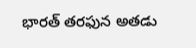భారత్ తరఫున అతడు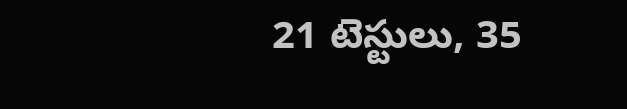21 టెస్టులు, 35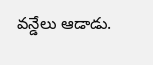వన్డేలు ఆడాడు.